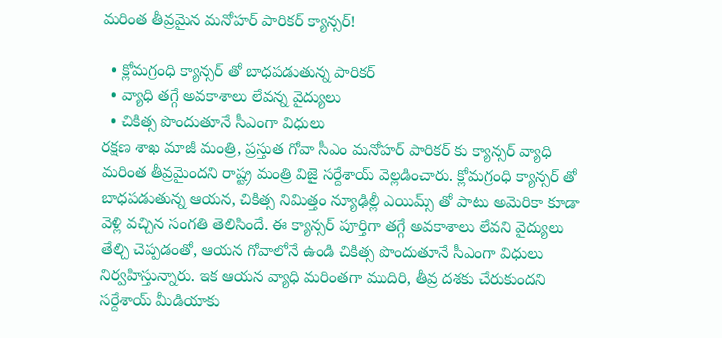మరింత తీవ్రమైన మనోహర్ పారికర్ క్యాన్సర్!

  • క్లోమగ్రంధి క్యాన్సర్ తో బాధపడుతున్న పారికర్
  • వ్యాధి తగ్గే అవకాశాలు లేవన్న వైద్యులు
  • చికిత్స పొందుతూనే సీఎంగా విధులు
రక్షణ శాఖ మాజీ మంత్రి, ప్రస్తుత గోవా సీఎం మనోహర్‌ పారికర్‌ కు క్యాన్సర్‌ వ్యాధి మరింత తీవ్రమైందని రాష్ట్ర మంత్రి విజై సర్దేశాయ్‌ వెల్లడించారు. క్లోమగ్రంధి క్యాన్సర్ తో బాధపడుతున్న ఆయన, చికిత్స నిమిత్తం న్యూఢిల్లీ ఎయిమ్స్ తో పాటు అమెరికా కూడా వెళ్లి వచ్చిన సంగతి తెలిసిందే. ఈ క్యాన్సర్ పూర్తిగా తగ్గే అవకాశాలు లేవని వైద్యులు తేల్చి చెప్పడంతో, ఆయన గోవాలోనే ఉండి చికిత్స పొందుతూనే సీఎంగా విధులు నిర్వహిస్తున్నారు. ఇక ఆయన వ్యాధి మరింతగా ముదిరి, తీవ్ర దశకు చేరుకుందని సర్దేశాయ్ మీడియాకు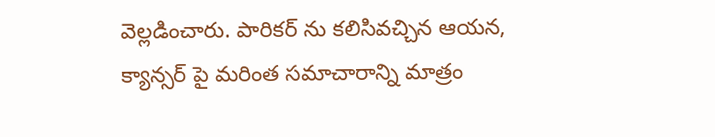వెల్లడించారు. పారికర్ ను కలిసివచ్చిన ఆయన, క్యాన్సర్ పై మరింత సమాచారాన్ని మాత్రం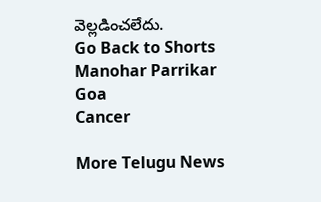వెల్లడించలేదు.
Go Back to Shorts
Manohar Parrikar
Goa
Cancer

More Telugu News